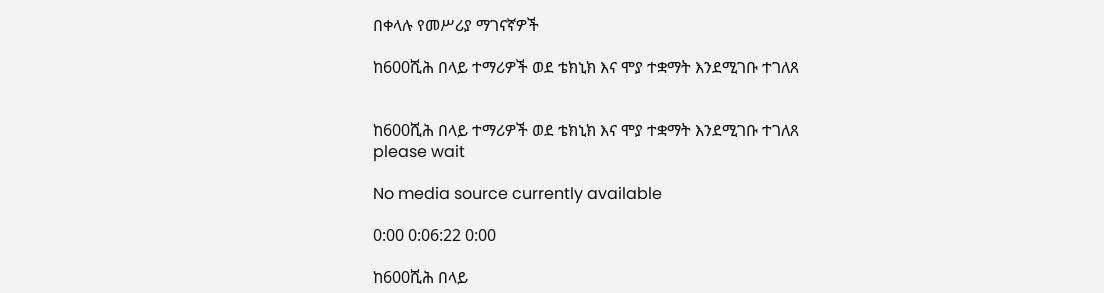በቀላሉ የመሥሪያ ማገናኛዎች

ከ600ሺሕ በላይ ተማሪዎች ወደ ቴክኒክ እና ሞያ ተቋማት እንደሚገቡ ተገለጸ


ከ600ሺሕ በላይ ተማሪዎች ወደ ቴክኒክ እና ሞያ ተቋማት እንደሚገቡ ተገለጸ
please wait

No media source currently available

0:00 0:06:22 0:00

ከ600ሺሕ በላይ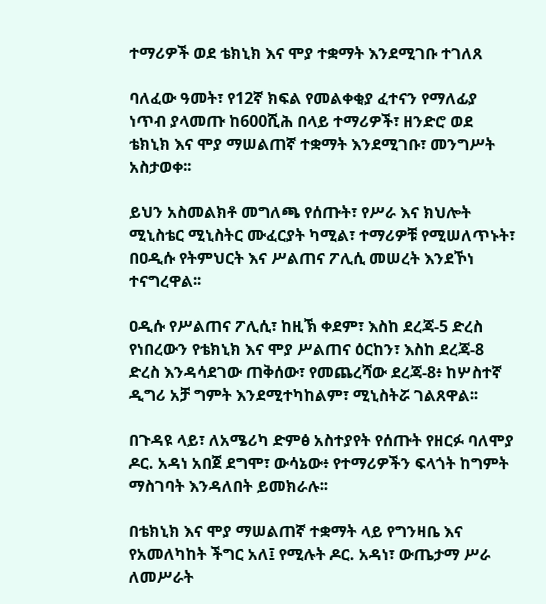ተማሪዎች ወደ ቴክኒክ እና ሞያ ተቋማት እንደሚገቡ ተገለጸ

ባለፈው ዓመት፣ የ12ኛ ክፍል የመልቀቂያ ፈተናን የማለፊያ ነጥብ ያላመጡ ከ600ሺሕ በላይ ተማሪዎች፣ ዘንድሮ ወደ ቴክኒክ እና ሞያ ማሠልጠኛ ተቋማት እንደሚገቡ፣ መንግሥት አስታወቀ፡፡

ይህን አስመልክቶ መግለጫ የሰጡት፣ የሥራ እና ክህሎት ሚኒስቴር ሚኒስትር ሙፈርያት ካሚል፣ ተማሪዎቹ የሚሠለጥኑት፣ በዐዲሱ የትምህርት እና ሥልጠና ፖሊሲ መሠረት እንደኾነ ተናግረዋል፡፡

ዐዲሱ የሥልጠና ፖሊሲ፣ ከዚኽ ቀደም፣ እስከ ደረጃ-5 ድረስ የነበረውን የቴክኒክ እና ሞያ ሥልጠና ዕርከን፣ እስከ ደረጃ-8 ድረስ እንዳሳደገው ጠቅሰው፣ የመጨረሻው ደረጃ-8፥ ከሦስተኛ ዲግሪ አቻ ግምት እንደሚተካከልም፣ ሚኒስትሯ ገልጸዋል፡፡

በጉዳዩ ላይ፣ ለአሜሪካ ድምፅ አስተያየት የሰጡት የዘርፉ ባለሞያ ዶር. አዳነ አበጀ ደግሞ፣ ውሳኔው፥ የተማሪዎችን ፍላጎት ከግምት ማስገባት እንዳለበት ይመክራሉ፡፡

በቴክኒክ እና ሞያ ማሠልጠኛ ተቋማት ላይ የግንዛቤ እና የአመለካከት ችግር አለ፤ የሚሉት ዶር. አዳነ፣ ውጤታማ ሥራ ለመሥራት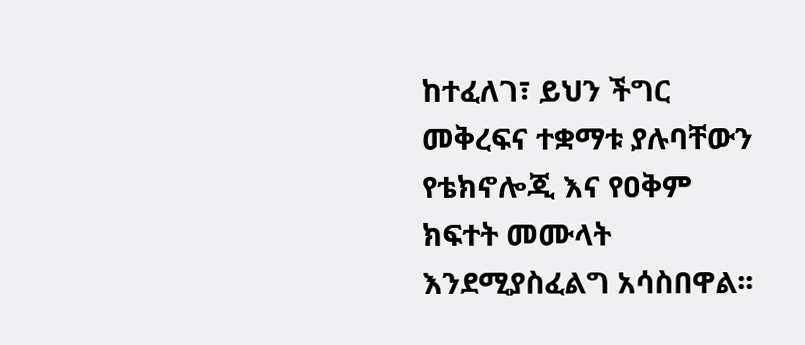ከተፈለገ፣ ይህን ችግር መቅረፍና ተቋማቱ ያሉባቸውን የቴክኖሎጂ እና የዐቅም ክፍተት መሙላት እንደሚያስፈልግ አሳስበዋል፡፡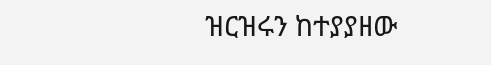ዝርዝሩን ከተያያዘው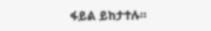ፋይል ይከታተሉ።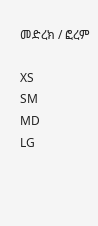መድረክ / ፎረም

XS
SM
MD
LG